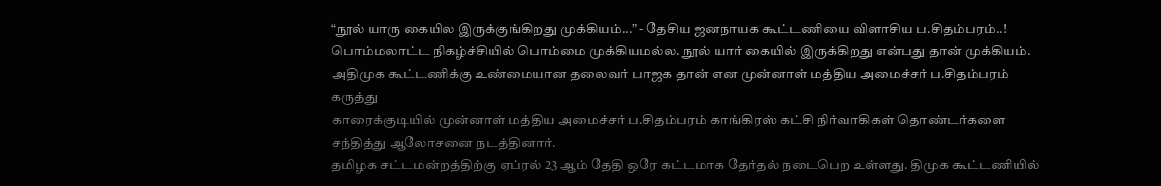“நூல் யாரு கையில இருக்குங்கிறது முக்கியம்...” - தேசிய ஜனநாயக கூட்டணியை விளாசிய ப.சிதம்பரம்..!
பொம்மலாட்ட நிகழ்ச்சியில் பொம்மை முக்கியமல்ல. நூல் யார் கையில் இருக்கிறது என்பது தான் முக்கியம். அதிமுக கூட்டணிக்கு உண்மையான தலைவர் பாஜக தான் என முன்னாள் மத்திய அமைச்சர் ப.சிதம்பரம் கருத்து
காரைக்குடியில் முன்னாள் மத்திய அமைச்சர் ப.சிதம்பரம் காங்கிரஸ் கட்சி நிர்வாகிகள் தொண்டர்களை சந்தித்து ஆலோசனை நடத்தினார்.
தமிழக சட்டமன்றத்திற்கு ஏப்ரல் 23 ஆம் தேதி ஒரே கட்டமாக தேர்தல் நடைபெற உள்ளது. திமுக கூட்டணியில்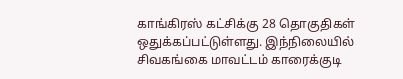காங்கிரஸ் கட்சிக்கு 28 தொகுதிகள் ஒதுக்கப்பட்டுள்ளது. இந்நிலையில் சிவகங்கை மாவட்டம் காரைக்குடி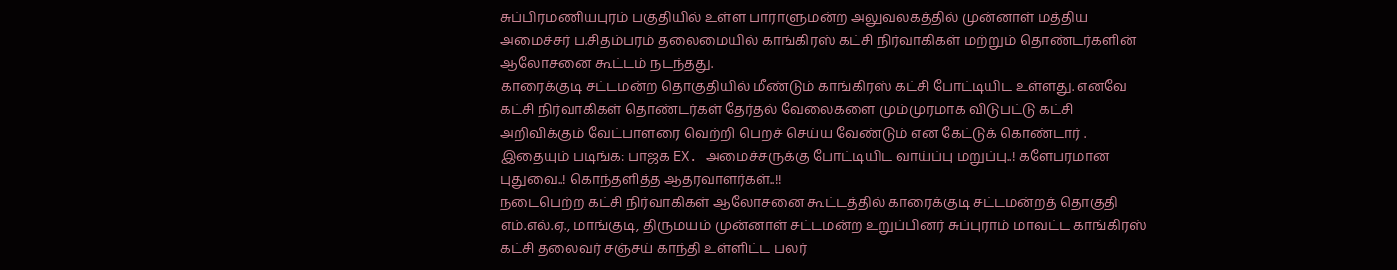சுப்பிரமணியபுரம் பகுதியில் உள்ள பாராளுமன்ற அலுவலகத்தில் முன்னாள் மத்திய அமைச்சர் ப.சிதம்பரம் தலைமையில் காங்கிரஸ் கட்சி நிர்வாகிகள் மற்றும் தொண்டர்களின் ஆலோசனை கூட்டம் நடந்தது.
காரைக்குடி சட்டமன்ற தொகுதியில் மீண்டும் காங்கிரஸ் கட்சி போட்டியிட உள்ளது. எனவே கட்சி நிர்வாகிகள் தொண்டர்கள் தேர்தல் வேலைகளை மும்முரமாக விடுபட்டு கட்சி அறிவிக்கும் வேட்பாளரை வெற்றி பெறச் செய்ய வேண்டும் என கேட்டுக் கொண்டார் .
இதையும் படிங்க: பாஜக EX. அமைச்சருக்கு போட்டியிட வாய்ப்பு மறுப்பு..! களேபரமான புதுவை..! கொந்தளித்த ஆதரவாளர்கள்..!!
நடைபெற்ற கட்சி நிர்வாகிகள் ஆலோசனை கூட்டத்தில் காரைக்குடி சட்டமன்றத் தொகுதி எம்.எல்.ஏ., மாங்குடி, திருமயம் முன்னாள் சட்டமன்ற உறுப்பினர் சுப்புராம் மாவட்ட காங்கிரஸ் கட்சி தலைவர் சஞ்சய் காந்தி உள்ளிட்ட பலர்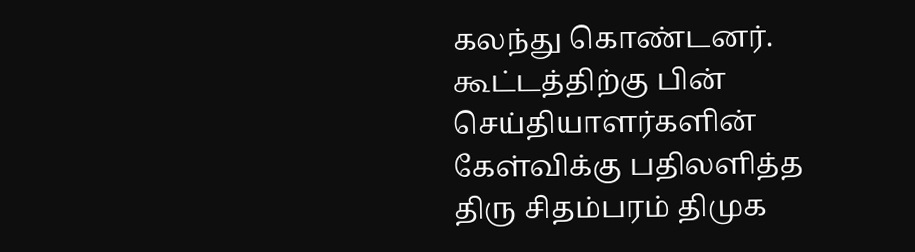கலந்து கொண்டனர். கூட்டத்திற்கு பின் செய்தியாளர்களின் கேள்விக்கு பதிலளித்த திரு சிதம்பரம் திமுக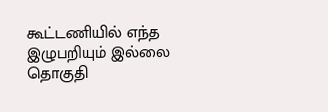கூட்டணியில் எந்த இழுபறியும் இல்லை தொகுதி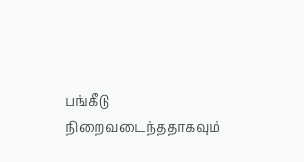பங்கீடு நிறைவடைந்ததாகவும்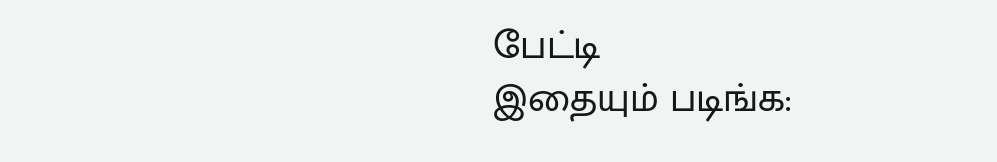பேட்டி
இதையும் படிங்க: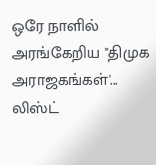ஒரே நாளில் அரங்கேறிய "திமுக அராஜகங்கள்'... லிஸ்ட்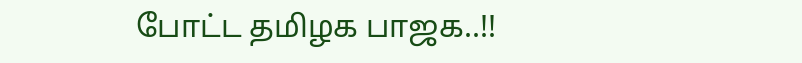போட்ட தமிழக பாஜக..!!